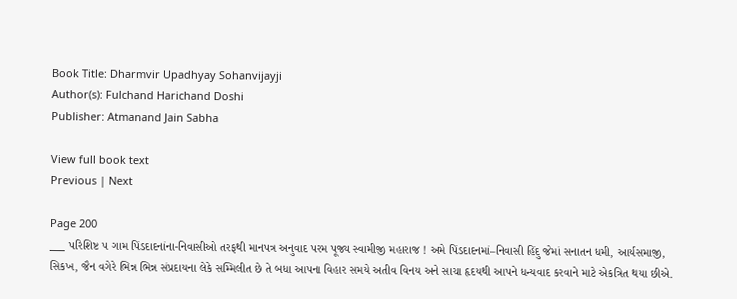Book Title: Dharmvir Upadhyay Sohanvijayji
Author(s): Fulchand Harichand Doshi
Publisher: Atmanand Jain Sabha

View full book text
Previous | Next

Page 200
___ પરિશિષ્ટ ૫ ગામ પિંડદાદનાંના-નિવાસીઓ તરફથી માનપત્ર અનુવાદ પરમ પૂજ્ય સ્વામીજી મહારાજ ! અમે પિંડદાદનમાં–નિવાસી હિંદુ જેમાં સનાતન ધમી, આર્યસમાજી, સિકખ, જૈન વગેરે ભિન્ન ભિન્ન સંપ્રદાયના લેકે સમ્મિલીત છે તે બધા આપના વિહાર સમયે અતીવ વિનય અને સાચા હૃદયથી આપને ધન્યવાદ કરવાને માટે એકત્રિત થયા છીએ.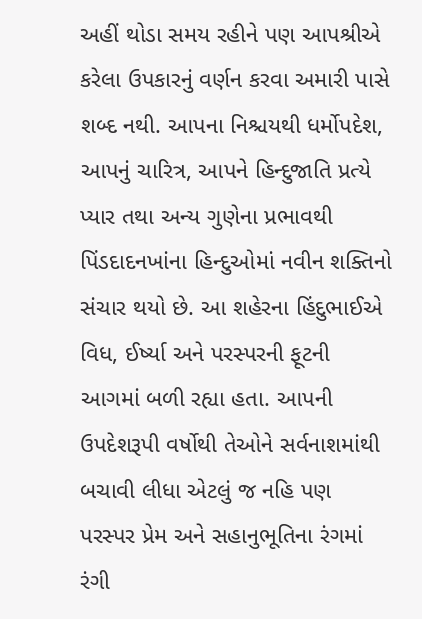અહીં થોડા સમય રહીને પણ આપશ્રીએ કરેલા ઉપકારનું વર્ણન કરવા અમારી પાસે શબ્દ નથી. આપના નિશ્ચયથી ધર્મોપદેશ, આપનું ચારિત્ર, આપને હિન્દુજાતિ પ્રત્યે પ્યાર તથા અન્ય ગુણેના પ્રભાવથી પિંડદાદનખાંના હિન્દુઓમાં નવીન શક્તિનો સંચાર થયો છે. આ શહેરના હિંદુભાઈએ વિધ, ઈર્ષ્યા અને પરસ્પરની ફૂટની આગમાં બળી રહ્યા હતા. આપની ઉપદેશરૂપી વર્ષોથી તેઓને સર્વનાશમાંથી બચાવી લીધા એટલું જ નહિ પણ પરસ્પર પ્રેમ અને સહાનુભૂતિના રંગમાં રંગી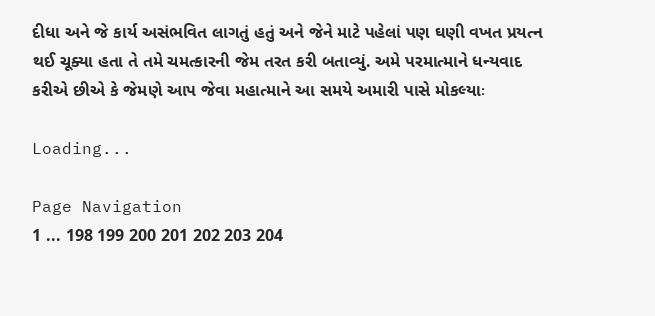દીધા અને જે કાર્ય અસંભવિત લાગતું હતું અને જેને માટે પહેલાં પણ ઘણી વખત પ્રયત્ન થઈ ચૂક્યા હતા તે તમે ચમત્કારની જેમ તરત કરી બતાવ્યું. અમે પરમાત્માને ધન્યવાદ કરીએ છીએ કે જેમણે આપ જેવા મહાત્માને આ સમયે અમારી પાસે મોકલ્યાઃ

Loading...

Page Navigation
1 ... 198 199 200 201 202 203 204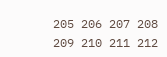205 206 207 208 209 210 211 212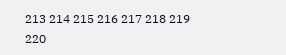213 214 215 216 217 218 219 220